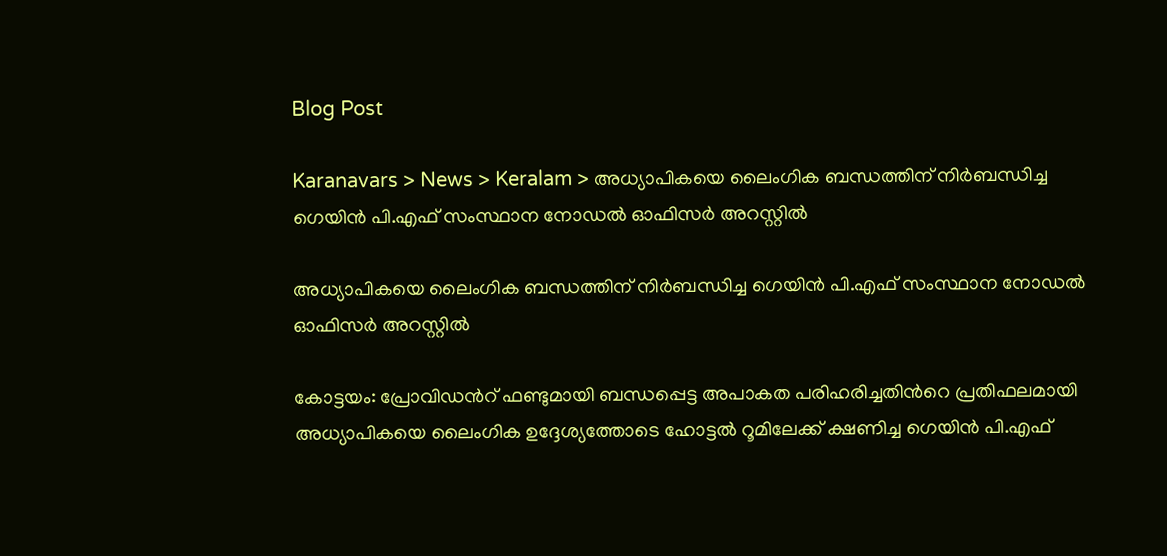Blog Post

Karanavars > News > Keralam > അധ്യാപികയെ ലൈംഗിക ബന്ധത്തിന് നിര്‍ബന്ധിച്ച ഗെയിന്‍ പി.എഫ് സംസ്ഥാന നോഡല്‍ ഓഫിസര്‍ അറസ്റ്റില്‍

അധ്യാപികയെ ലൈംഗിക ബന്ധത്തിന് നിര്‍ബന്ധിച്ച ഗെയിന്‍ പി.എഫ് സംസ്ഥാന നോഡല്‍ ഓഫിസര്‍ അറസ്റ്റില്‍

കോട്ടയം: പ്രോവിഡന്‍റ് ഫണ്ടുമായി ബന്ധപ്പെട്ട അപാകത പരിഹരിച്ചതിന്‍റെ പ്രതിഫലമായി അധ്യാപികയെ ലൈംഗിക ഉദ്ദേശ്യത്തോടെ ഹോട്ടല്‍ റൂമിലേക്ക് ക്ഷണിച്ച ഗെയിന്‍ പി.എഫ്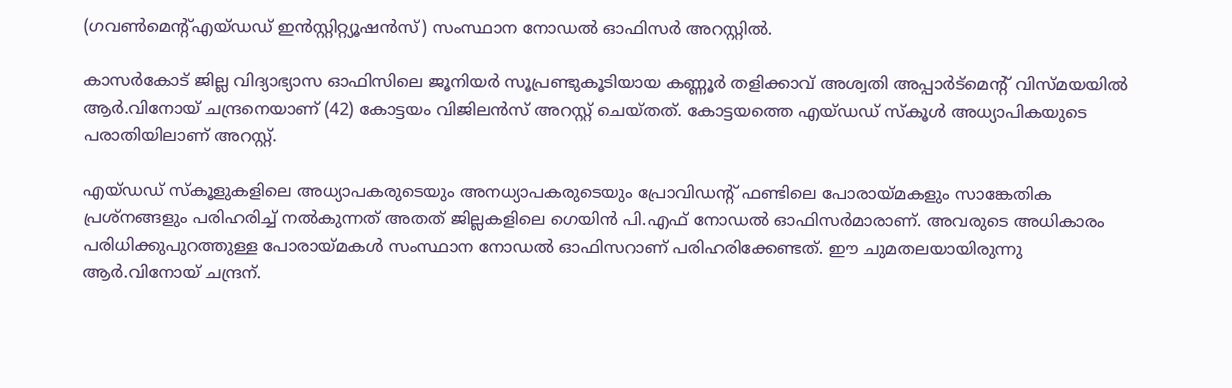(ഗവണ്‍മെന്‍റ്എയ്ഡഡ് ഇന്‍സ്റ്റിറ്റ്യൂഷന്‍സ്) സംസ്ഥാന നോഡല്‍ ഓഫിസര്‍ അറസ്റ്റില്‍.

കാസര്‍കോട് ജില്ല വിദ്യാഭ്യാസ ഓഫിസിലെ ജൂനിയര്‍ സൂപ്രണ്ടുകൂടിയായ കണ്ണൂര്‍ തളിക്കാവ് അശ്വതി അപ്പാര്‍ട്മെന്‍റ് വിസ്മയയില്‍ ആര്‍.വിനോയ് ചന്ദ്രനെയാണ് (42) കോട്ടയം വിജിലന്‍സ് അറസ്റ്റ് ചെയ്തത്. കോട്ടയത്തെ എയ്ഡഡ് സ്കൂള്‍ അധ്യാപികയുടെ പരാതിയിലാണ് അറസ്റ്റ്.

എയ്ഡഡ് സ്കൂളുകളിലെ അധ്യാപകരുടെയും അനധ്യാപകരുടെയും പ്രോവിഡന്‍റ് ഫണ്ടിലെ പോരായ്മകളും സാങ്കേതിക പ്രശ്നങ്ങളും പരിഹരിച്ച്‌ നല്‍കുന്നത് അതത് ജില്ലകളിലെ ഗെയിന്‍ പി.എഫ് നോഡല്‍ ഓഫിസര്‍മാരാണ്. അവരുടെ അധികാരം പരിധിക്കുപുറത്തുള്ള പോരായ്മകള്‍ സംസ്ഥാന നോഡല്‍ ഓഫിസറാണ് പരിഹരിക്കേണ്ടത്. ഈ ചുമതലയായിരുന്നു ആര്‍.വിനോയ് ചന്ദ്രന്.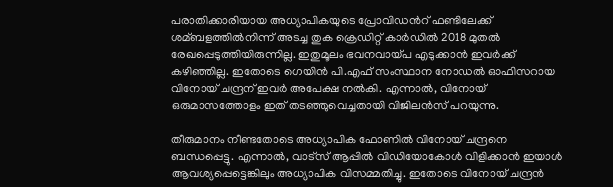പരാതിക്കാരിയായ അധ്യാപികയുടെ പ്രോവിഡന്‍റ് ഫണ്ടിലേക്ക് ശമ്ബളത്തില്‍നിന്ന് അടച്ച തുക ക്രെഡിറ്റ് കാര്‍ഡില്‍ 2018 മുതല്‍ രേഖപ്പെടുത്തിയിരുന്നില്ല. ഇതുമൂലം ഭവനവായ്പ എടുക്കാന്‍ ഇവര്‍ക്ക് കഴിഞ്ഞില്ല. ഇതോടെ ഗെയിന്‍ പി.എഫ് സംസ്ഥാന നോഡല്‍ ഓഫിസറായ വിനോയ് ചന്ദ്രന് ഇവര്‍ അപേക്ഷ നല്‍കി. എന്നാല്‍, വിനോയ് ഒരുമാസത്തോളം ഇത് തടഞ്ഞുവെച്ചതായി വിജിലന്‍സ് പറയുന്നു.

തീരുമാനം നീണ്ടതോടെ അധ്യാപിക ഫോണില്‍ വിനോയ് ചന്ദ്രനെ ബന്ധപ്പെട്ടു. എന്നാല്‍, വാട്‌സ് ആപ്പില്‍ വിഡിയോകോള്‍ വിളിക്കാന്‍ ഇയാള്‍ ആവശ്യപ്പെട്ടെങ്കിലും അധ്യാപിക വിസമ്മതിച്ചു. ഇതോടെ വിനോയ് ചന്ദ്രന്‍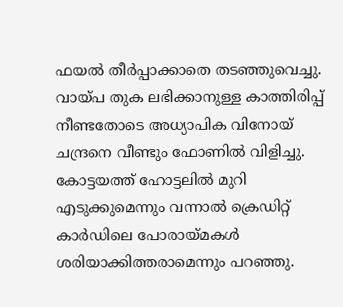ഫയല്‍ തീര്‍പ്പാക്കാതെ തടഞ്ഞുവെച്ചു. വായ്പ തുക ലഭിക്കാനുള്ള കാത്തിരിപ്പ് നീണ്ടതോടെ അധ്യാപിക വിനോയ് ചന്ദ്രനെ വീണ്ടും ഫോണില്‍ വിളിച്ചു. കോട്ടയത്ത് ഹോട്ടലില്‍ മുറി എടുക്കുമെന്നും വന്നാല്‍ ക്രെഡിറ്റ് കാര്‍ഡിലെ പോരായ്മകള്‍ ശരിയാക്കിത്തരാമെന്നും പറഞ്ഞു.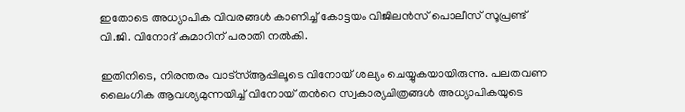ഇതോടെ അധ്യാപിക വിവരങ്ങള്‍ കാണിച്ച്‌ കോട്ടയം വിജിലന്‍സ് പൊലീസ് സൂപ്രണ്ട് വി.ജി. വിനോദ് കുമാറിന് പരാതി നല്‍കി.

ഇതിനിടെ, നിരന്തരം വാട്സ്‌ആപ്പിലൂടെ വിനോയ് ശല്യം ചെയ്യുകയായിരുന്നു. പലതവണ ലൈംഗിക ആവശ്യമുന്നയിച്ച്‌ വിനോയ് തന്‍റെ സ്വകാര്യചിത്രങ്ങള്‍ അധ്യാപികയുടെ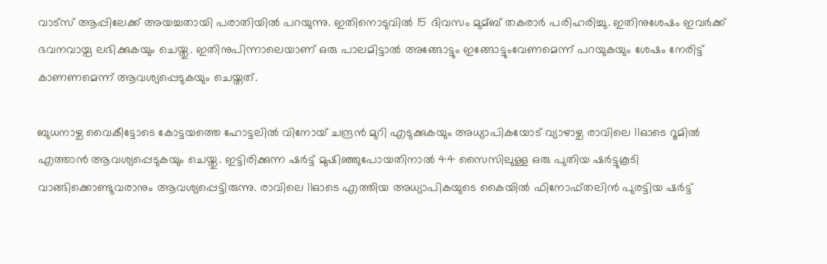വാട്സ് ആപ്പിലേക്ക് അയച്ചതായി പരാതിയില്‍ പറയുന്നു. ഇതിനൊടുവില്‍ 15 ദിവസം മുമ്ബ് തകരാര്‍ പരിഹരിച്ചു. ഇതിനുശേഷം ഇവര്‍ക്ക് ഭവനവായ്പ ലഭിക്കുകയും ചെയ്തു. ഇതിനുപിന്നാലെയാണ് ഒരു പാലമിട്ടാല്‍ അങ്ങോട്ടും ഇങ്ങോട്ടുംവേണമെന്ന് പറയുകയും ശേഷം നേരിട്ട് കാണണമെന്ന് ആവശ്യപ്പെടുകയും ചെയ്തത്.

ബുധനാഴ്ച വൈകീട്ടോടെ കോട്ടയത്തെ ഹോട്ടലില്‍ വിനോയ് ചന്ദ്രന്‍ മുറി എടുക്കുകയും അധ്യാപികയോട് വ്യാഴാഴ്ച രാവിലെ 11ഓടെ റൂമില്‍ എത്താന്‍ ആവശ്യപ്പെടുകയും ചെയ്തു. ഇട്ടിരിക്കുന്ന ഷര്‍ട്ട് മുഷിഞ്ഞുപോയതിനാല്‍ 44 സൈസിലുള്ള ഒരു പുതിയ ഷര്‍ട്ടുകൂടി വാങ്ങിക്കൊണ്ടുവരാനും ആവശ്യപ്പെട്ടിരുന്നു. രാവിലെ 11ഓടെ എത്തിയ അധ്യാപികയുടെ കൈയില്‍ ഫിനോഫ്തലിന്‍ പുരട്ടിയ ഷര്‍ട്ട്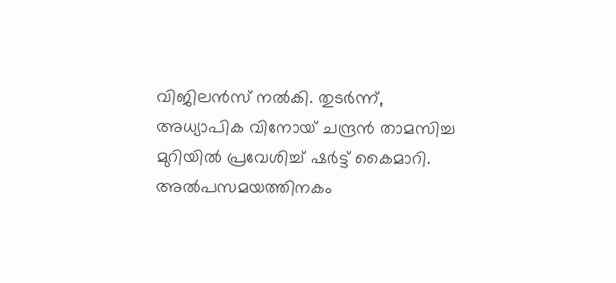വിജിലന്‍സ് നല്‍കി. തുടര്‍ന്ന്, അധ്യാപിക വിനോയ് ചന്ദ്രന്‍ താമസിച്ച മുറിയില്‍ പ്രവേശിച്ച്‌ ഷര്‍ട്ട് കൈമാറി. അല്‍പസമയത്തിനകം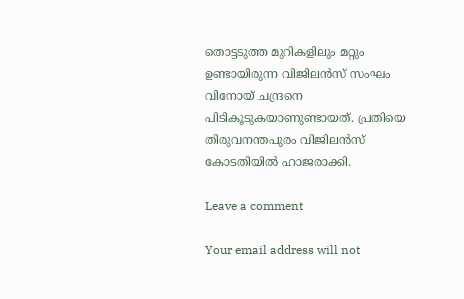തൊട്ടടുത്ത മുറികളിലും മറ്റും ഉണ്ടായിരുന്ന വിജിലന്‍സ് സംഘം വിനോയ് ചന്ദ്രനെ പിടികൂടുകയാണുണ്ടായത്. പ്രതിയെ തിരുവനന്തപുരം വിജിലന്‍സ് കോടതിയില്‍ ഹാജരാക്കി.

Leave a comment

Your email address will not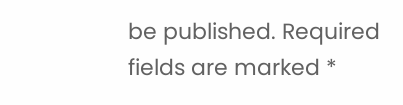be published. Required fields are marked *